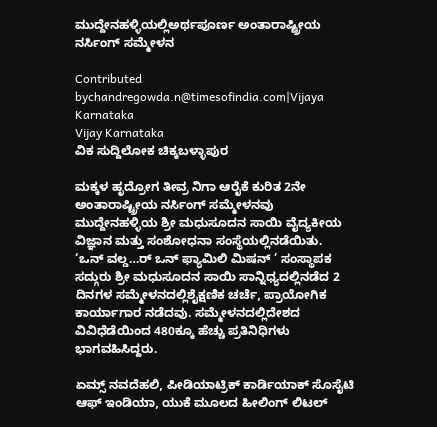ಮುದ್ದೇನಹಳ್ಳಿಯಲ್ಲಿಅರ್ಥಪೂರ್ಣ ಅಂತಾರಾಷ್ಟ್ರೀಯ ನರ್ಸಿಂಗ್ ಸಮ್ಮೇಳನ

Contributed bychandregowda.n@timesofindia.com|Vijaya Karnataka
Vijay Karnataka
ವಿಕ ಸುದ್ದಿಲೋಕ ಚಿಕ್ಕಬಳ್ಳಾಪುರ

ಮಕ್ಕಳ ಹೃದ್ರೋಗ ತೀವ್ರ ನಿಗಾ ಆರೈಕೆ ಕುರಿತ 2ನೇ ಅಂತಾರಾಷ್ಟ್ರೀಯ ನರ್ಸಿಂಗ್ ಸಮ್ಮೇಳನವು ಮುದ್ದೇನಹಳ್ಳಿಯ ಶ್ರೀ ಮಧುಸೂದನ ಸಾಯಿ ವೈದ್ಯಕೀಯ ವಿಜ್ಞಾನ ಮತ್ತು ಸಂಶೋಧನಾ ಸಂಸ್ಥೆಯಲ್ಲಿನಡೆಯಿತು.
‘ಒನ್ ವಲ್ಡ…ರ್ ಒನ್ ಫ್ಯಾಮಿಲಿ ಮಿಷನ್ ’ ಸಂಸ್ಥಾಪಕ ಸದ್ಗುರು ಶ್ರೀ ಮಧುಸೂದನ ಸಾಯಿ ಸಾನ್ನಿಧ್ಯದಲ್ಲಿನಡೆದ 2 ದಿನಗಳ ಸಮ್ಮೇಳನದಲ್ಲಿಶೈಕ್ಷಣಿಕ ಚರ್ಚೆ, ಪ್ರಾಯೋಗಿಕ ಕಾರ್ಯಾಗಾರ ನಡೆದವು. ಸಮ್ಮೇಳನದಲ್ಲಿದೇಶದ ವಿವಿಧೆಡೆಯಿಂದ 480ಕ್ಕೂ ಹೆಚ್ಚು ಪ್ರತಿನಿಧಿಗಳು ಭಾಗವಹಿಸಿದ್ದರು.

ಏಮ್ಸ್ ನವದೆಹಲಿ, ಪೀಡಿಯಾಟ್ರಿಕ್ ಕಾರ್ಡಿಯಾಕ್ ಸೊಸೈಟಿ ಆಫ್ ಇಂಡಿಯಾ, ಯುಕೆ ಮೂಲದ ಹೀಲಿಂಗ್ ಲಿಟಲ್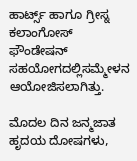ಹಾರ್ಟ್ಸ್ ಹಾಗೂ ಗ್ರೀಸ್ನ ಕಲಾಂಗೋಸ್ ಫೌಂಡೇಷನ್ ಸಹಯೋಗದಲ್ಲಿಸಮ್ಮೇಳನ ಆಯೋಜಿಸಲಾಗಿತ್ತು.

ಮೊದಲ ದಿನ ಜನ್ಮಜಾತ ಹೃದಯ ದೋಷಗಳು,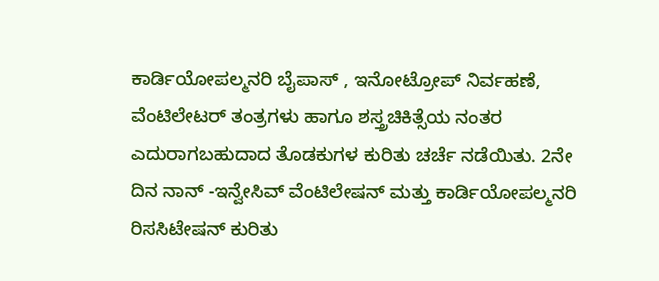ಕಾರ್ಡಿಯೋಪಲ್ಮನರಿ ಬೈಪಾಸ್ , ಇನೋಟ್ರೋಪ್ ನಿರ್ವಹಣೆ, ವೆಂಟಿಲೇಟರ್ ತಂತ್ರಗಳು ಹಾಗೂ ಶಸ್ತ್ರಚಿಕಿತ್ಸೆಯ ನಂತರ ಎದುರಾಗಬಹುದಾದ ತೊಡಕುಗಳ ಕುರಿತು ಚರ್ಚೆ ನಡೆಯಿತು. 2ನೇ ದಿನ ನಾನ್ -ಇನ್ವೇಸಿವ್ ವೆಂಟಿಲೇಷನ್ ಮತ್ತು ಕಾರ್ಡಿಯೋಪಲ್ಮನರಿ ರಿಸಸಿಟೇಷನ್ ಕುರಿತು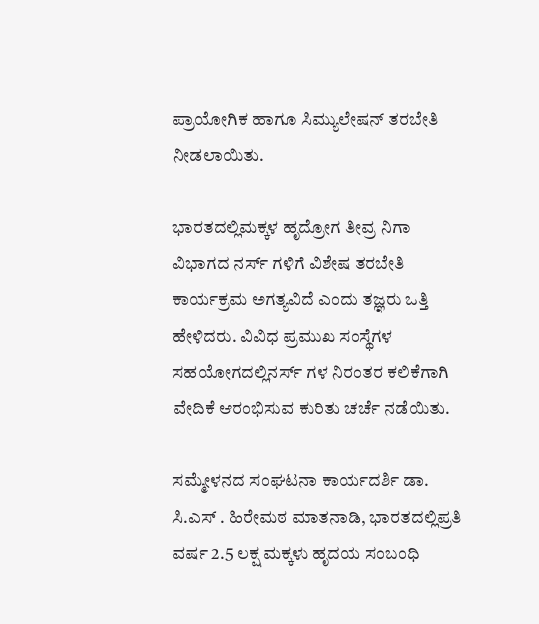ಪ್ರಾಯೋಗಿಕ ಹಾಗೂ ಸಿಮ್ಯುಲೇಷನ್ ತರಬೇತಿ ನೀಡಲಾಯಿತು.

ಭಾರತದಲ್ಲಿಮಕ್ಕಳ ಹೃದ್ರೋಗ ತೀವ್ರ ನಿಗಾ ವಿಭಾಗದ ನರ್ಸ್ ಗಳಿಗೆ ವಿಶೇಷ ತರಬೇತಿ ಕಾರ್ಯಕ್ರಮ ಅಗತ್ಯವಿದೆ ಎಂದು ತಜ್ಞರು ಒತ್ತಿ ಹೇಳಿದರು. ವಿವಿಧ ಪ್ರಮುಖ ಸಂಸ್ಥೆಗಳ ಸಹಯೋಗದಲ್ಲಿನರ್ಸ್ ಗಳ ನಿರಂತರ ಕಲಿಕೆಗಾಗಿ ವೇದಿಕೆ ಆರಂಭಿಸುವ ಕುರಿತು ಚರ್ಚೆ ನಡೆಯಿತು.

ಸಮ್ಮೇಳನದ ಸಂಘಟನಾ ಕಾರ್ಯದರ್ಶಿ ಡಾ. ಸಿ.ಎಸ್ . ಹಿರೇಮಠ ಮಾತನಾಡಿ, ಭಾರತದಲ್ಲಿಪ್ರತಿ ವರ್ಷ 2.5 ಲಕ್ಷ ಮಕ್ಕಳು ಹೃದಯ ಸಂಬಂಧಿ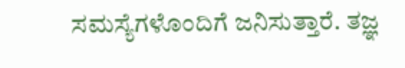ಸಮಸ್ಯೆಗಳೊಂದಿಗೆ ಜನಿಸುತ್ತಾರೆ. ತಜ್ಞ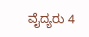ವೈದ್ಯರು 4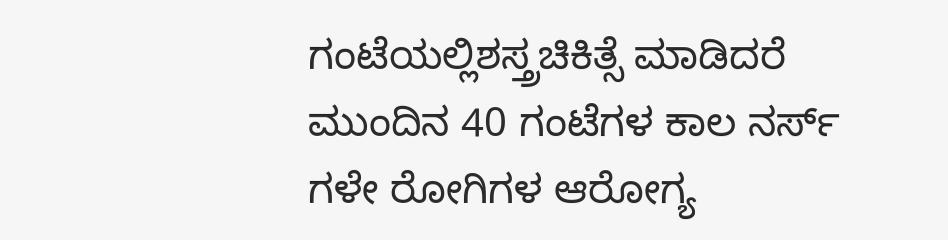ಗಂಟೆಯಲ್ಲಿಶಸ್ತ್ರಚಿಕಿತ್ಸೆ ಮಾಡಿದರೆ ಮುಂದಿನ 40 ಗಂಟೆಗಳ ಕಾಲ ನರ್ಸ್ ಗಳೇ ರೋಗಿಗಳ ಆರೋಗ್ಯ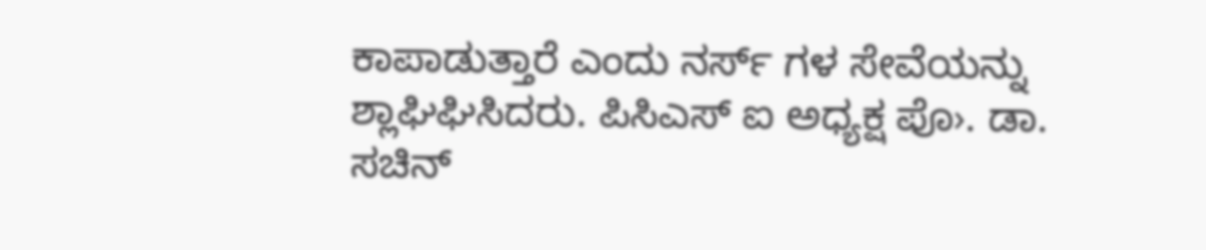ಕಾಪಾಡುತ್ತಾರೆ ಎಂದು ನರ್ಸ್ ಗಳ ಸೇವೆಯನ್ನು ಶ್ಲಾಘಿಘಿಸಿದರು. ಪಿಸಿಎಸ್ ಐ ಅಧ್ಯಕ್ಷ ಪೊ›. ಡಾ. ಸಚಿನ್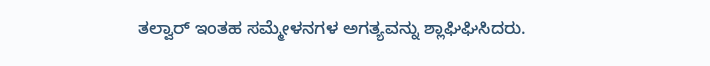ತಲ್ವಾರ್ ಇಂತಹ ಸಮ್ಮೇಳನಗಳ ಅಗತ್ಯವನ್ನು ಶ್ಲಾಘಿಘಿಸಿದರು.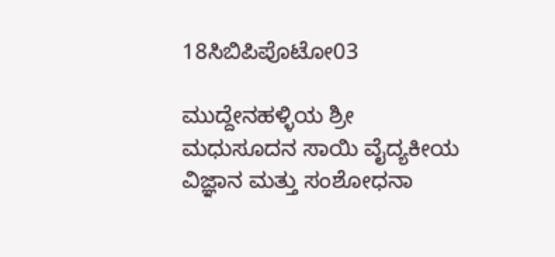18ಸಿಬಿಪಿಪೊಟೋ03

ಮುದ್ದೇನಹಳ್ಳಿಯ ಶ್ರೀ ಮಧುಸೂದನ ಸಾಯಿ ವೈದ್ಯಕೀಯ ವಿಜ್ಞಾನ ಮತ್ತು ಸಂಶೋಧನಾ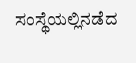ಸಂಸ್ಥೆಯಲ್ಲಿನಡೆದ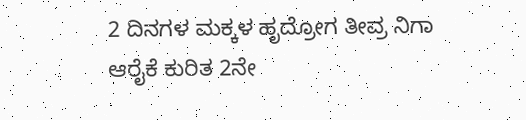2 ದಿನಗಳ ಮಕ್ಕಳ ಹೃದ್ರೋಗ ತೀವ್ರ ನಿಗಾ ಆರೈಕೆ ಕುರಿತ 2ನೇ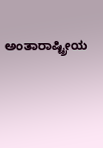ಅಂತಾರಾಷ್ಟ್ರೀಯ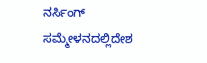ನರ್ಸಿಂಗ್ ಸಮ್ಮೇಳನದಲ್ಲಿದೇಶ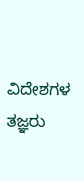ವಿದೇಶಗಳ ತಜ್ಞರು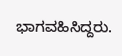ಭಾಗವಹಿಸಿದ್ದರು.